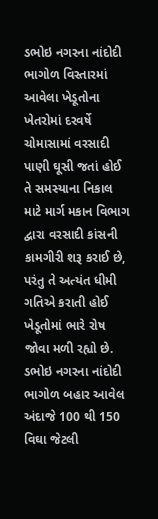ડભોઇ નગરના નાંદોદી ભાગોળ વિસ્તારમાં આવેલા ખેડૂતોના ખેતરોમાં દરવર્ષે ચોમાસામાં વરસાદી પાણી ઘૂસી જતાં હોઈ તે સમસ્યાના નિકાલ માટે માર્ગ મકાન વિભાગ દ્વારા વરસાદી કાંસની કામગીરી શરૂ કરાઈ છે, પરંતુ તે અત્યંત ધીમી ગતિએ કરાતી હોઈ ખેડૂતોમાં ભારે રોષ જોવા મળી રહ્યો છે.
ડભોઇ નગરના નાંદોદી ભાગોળ બહાર આવેલ અંદાજે 100 થી 150 વિઘા જેટલી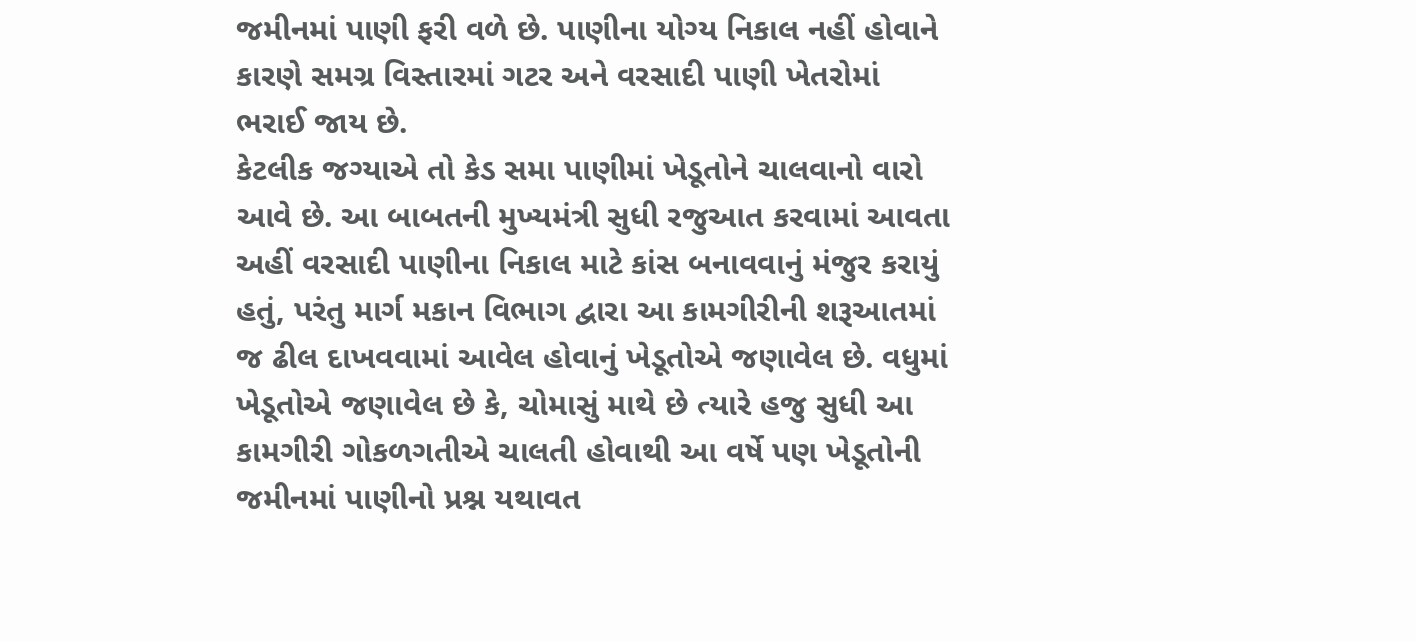જમીનમાં પાણી ફરી વળે છે. પાણીના યોગ્ય નિકાલ નહીં હોવાને કારણે સમગ્ર વિસ્તારમાં ગટર અને વરસાદી પાણી ખેતરોમાં ભરાઈ જાય છે.
કેટલીક જગ્યાએ તો કેડ સમા પાણીમાં ખેડૂતોને ચાલવાનો વારો આવે છે. આ બાબતની મુખ્યમંત્રી સુધી રજુઆત કરવામાં આવતા અહીં વરસાદી પાણીના નિકાલ માટે કાંસ બનાવવાનું મંજુર કરાયું હતું, પરંતુ માર્ગ મકાન વિભાગ દ્વારા આ કામગીરીની શરૂઆતમાં જ ઢીલ દાખવવામાં આવેલ હોવાનું ખેડૂતોએ જણાવેલ છે. વધુમાં ખેડૂતોએ જણાવેલ છે કે, ચોમાસું માથે છે ત્યારે હજુ સુધી આ કામગીરી ગોકળગતીએ ચાલતી હોવાથી આ વર્ષે પણ ખેડૂતોની જમીનમાં પાણીનો પ્રશ્ન યથાવત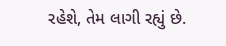રહેશે, તેમ લાગી રહ્યું છે.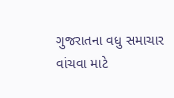ગુજરાતના વધુ સમાચાર વાંચવા માટે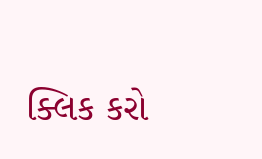ક્લિક કરો